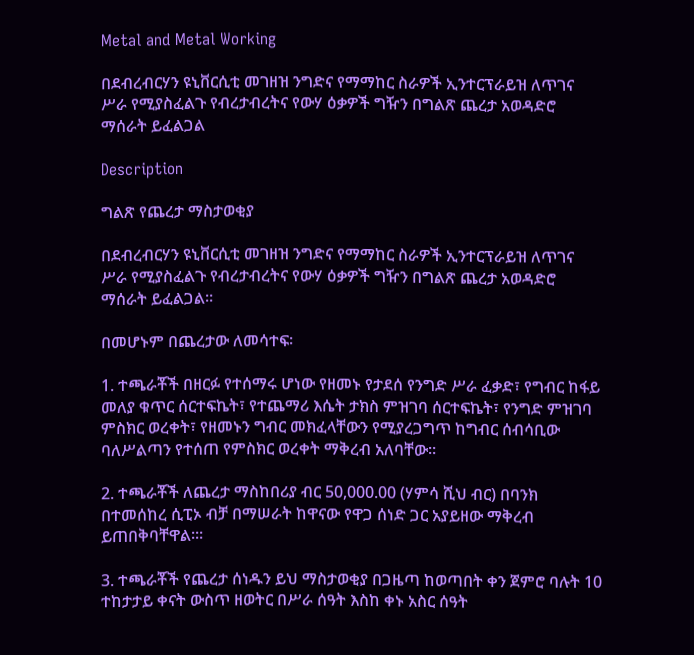Metal and Metal Working

በደብረብርሃን ዩኒቨርሲቲ መገዘዝ ንግድና የማማከር ስራዎች ኢንተርፕራይዝ ለጥገና ሥራ የሚያስፈልጉ የብረታብረትና የውሃ ዕቃዎች ግዥን በግልጽ ጨረታ አወዳድሮ ማሰራት ይፈልጋል

Description

ግልጽ የጨረታ ማስታወቂያ

በደብረብርሃን ዩኒቨርሲቲ መገዘዝ ንግድና የማማከር ስራዎች ኢንተርፕራይዝ ለጥገና ሥራ የሚያስፈልጉ የብረታብረትና የውሃ ዕቃዎች ግዥን በግልጽ ጨረታ አወዳድሮ ማሰራት ይፈልጋል።

በመሆኑም በጨረታው ለመሳተፍ፡

1. ተጫራቾች በዘርፉ የተሰማሩ ሆነው የዘመኑ የታደሰ የንግድ ሥራ ፈቃድ፣ የግብር ከፋይ መለያ ቁጥር ሰርተፍኬት፣ የተጨማሪ እሴት ታክስ ምዝገባ ሰርተፍኬት፣ የንግድ ምዝገባ ምስክር ወረቀት፣ የዘመኑን ግብር መክፈላቸውን የሚያረጋግጥ ከግብር ሰብሳቢው ባለሥልጣን የተሰጠ የምስክር ወረቀት ማቅረብ አለባቸው።

2. ተጫራቾች ለጨረታ ማስከበሪያ ብር 50,000.00 (ሃምሳ ሺህ ብር) በባንክ በተመሰከረ ሲፒኦ ብቻ በማሠራት ከዋናው የዋጋ ሰነድ ጋር አያይዘው ማቅረብ ይጠበቅባቸዋል፡።

3. ተጫራቾች የጨረታ ሰነዱን ይህ ማስታወቂያ በጋዜጣ ከወጣበት ቀን ጀምሮ ባሉት 10 ተከታታይ ቀናት ውስጥ ዘወትር በሥራ ሰዓት እስከ ቀኑ አስር ሰዓት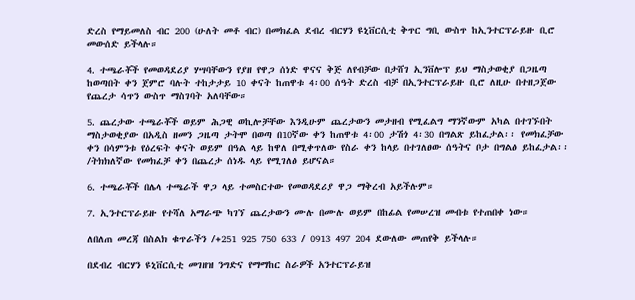ድረስ የማይመለስ ብር 200 (ሁለት መቶ ብር) በመክፈል ደብረ ብርሃን ዩኒቨርሲቲ ቅጥር ግቢ ውስጥ ከኢንተርፕራይዙ ቢሮ መውሰድ ይችላሉ።

4. ተጫራቾች የመወዳደሪያ ሃሣባቸውን የያዘ የዋጋ ሰነድ ዋናና ቅጅ ለየብቻው በታሸገ ኢንቨሎፕ ይህ ማስታወቂያ በጋዜጣ ከወጣበት ቀን ጀምሮ ባሉት ተከታታይ 10 ቀናት ከጠዋቱ 4፡00 ሰዓት ድረስ ብቻ በኢንተርፕራይዙ ቢሮ ለዚሁ በተዘጋጀው የጨረታ ሳጥን ውስጥ ማስገባት አለባቸው።

5. ጨረታው ተጫራቾች ወይም ሕጋዊ ወኪሎቻቸው እንዲሁም ጨረታውን መታዘብ የሚፈልግ ማንኛውም አካል በተገኙበት ማስታወቂያው በአዲስ ዘመን ጋዜጣ ታትሞ በወጣ በ10ኛው ቀን ከጠዋቱ 4፡00 ታሽጎ 4፡30 በግልጽ ይከፈታል፡፡ የመክፈቻው ቀን በሳምንቱ የዕረፍት ቀናት ወይም በዓል ላይ ከዋለ በሚቀጥለው የስራ ቀን ከላይ በተገለፀው ሰዓትና ቦታ በግልፅ ይከፈታል፡፡ /ትክክለኛው የመክፈቻ ቀን በጨረታ ሰነዱ ላይ የሚገለፅ ይሆናል።

6. ተጫራቾች በሌላ ተጫራች ዋጋ ላይ ተመስርተው የመወዳደሪያ ዋጋ ማቅረብ አይችሉም።

7. ኢንተርፕራይዙ የተሻለ አማራጭ ካገኘ ጨረታውን ሙሉ በሙሉ ወይም በከፊል የመሠረዝ መብቱ የተጠበቀ ነው።

ለበለጠ መረጃ በስልክ ቁጥራችን /+251 925 750 633 / 0913 497 204 ደውለው መጠየቅ ይችላሉ።

በደብረ ብርሃን ዩኒቨርሲቲ መገዘዝ ንግድና የማማከር ስራዎች አንተርፕራይዝ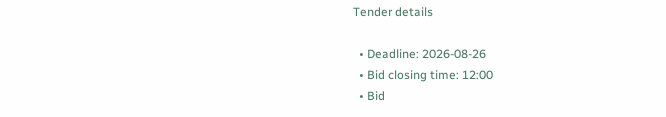Tender details

  • Deadline: 2026-08-26
  • Bid closing time: 12:00
  • Bid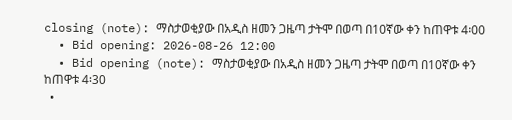closing (note): ማስታወቂያው በአዲስ ዘመን ጋዜጣ ታትሞ በወጣ በ10ኛው ቀን ከጠዋቱ 4፡00
  • Bid opening: 2026-08-26 12:00
  • Bid opening (note): ማስታወቂያው በአዲስ ዘመን ጋዜጣ ታትሞ በወጣ በ10ኛው ቀን ከጠዋቱ 4፡30
  •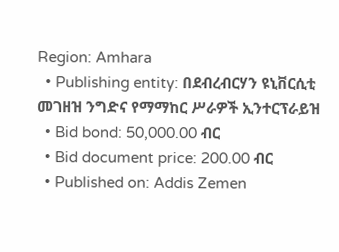Region: Amhara
  • Publishing entity: በደብረብርሃን ዩኒቨርሲቲ መገዘዝ ንግድና የማማከር ሥራዎች ኢንተርፕራይዝ
  • Bid bond: 50,000.00 ብር
  • Bid document price: 200.00 ብር
  • Published on: Addis Zemen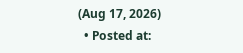(Aug 17, 2026)
  • Posted at: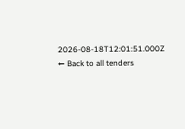2026-08-18T12:01:51.000Z
← Back to all tenders